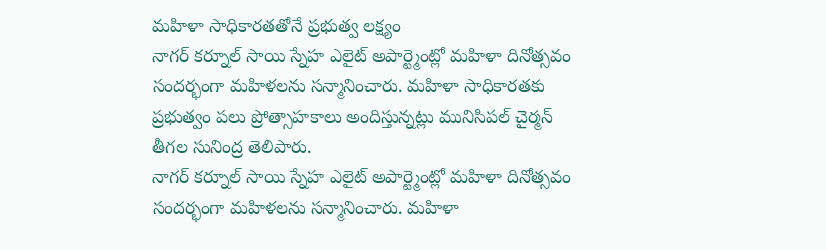మహిళా సాధికారతతోనే ప్రభుత్వ లక్ష్యం
నాగర్ కర్నూల్ సాయి స్నేహ ఎలైట్ అపార్ట్మెంట్లో మహిళా దినోత్సవం సందర్భంగా మహిళలను సన్మానించారు. మహిళా సాధికారతకు ప్రభుత్వం పలు ప్రోత్సాహకాలు అందిస్తున్నట్లు మునిసిపల్ చైర్మన్ తీగల సునింద్ర తెలిపారు.
నాగర్ కర్నూల్ సాయి స్నేహ ఎలైట్ అపార్ట్మెంట్లో మహిళా దినోత్సవం సందర్భంగా మహిళలను సన్మానించారు. మహిళా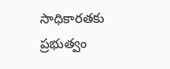సాధికారతకు ప్రభుత్వం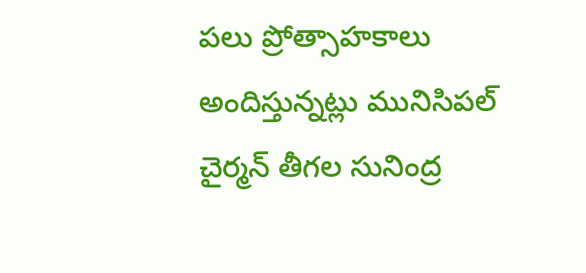పలు ప్రోత్సాహకాలు అందిస్తున్నట్లు మునిసిపల్ చైర్మన్ తీగల సునింద్ర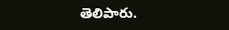తెలిపారు.